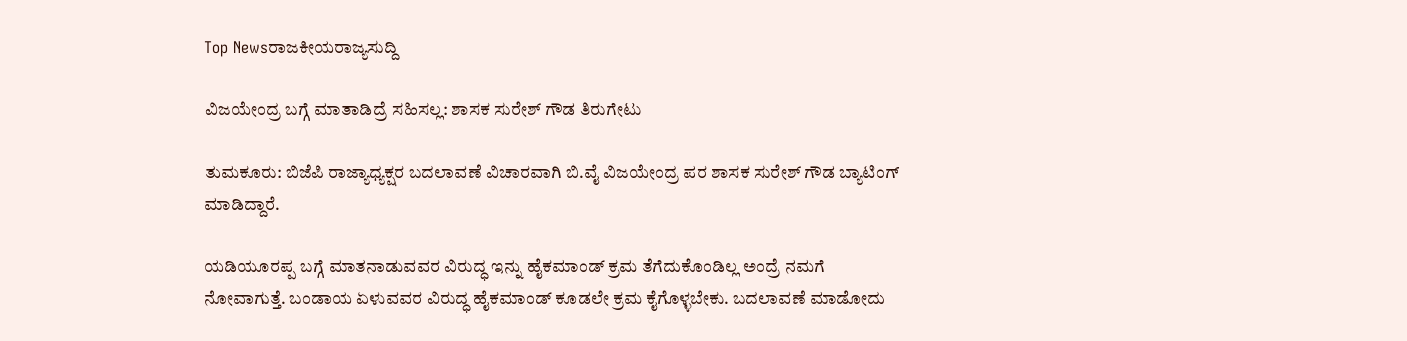Top Newsರಾಜಕೀಯರಾಜ್ಯಸುದ್ದಿ

ವಿಜಯೇಂದ್ರ ಬಗ್ಗೆ ಮಾತಾಡಿದ್ರೆ ಸಹಿಸಲ್ಲ: ಶಾಸಕ ಸುರೇಶ್ ಗೌಡ ತಿರುಗೇಟು

ತುಮಕೂರು: ಬಿಜೆಪಿ ರಾಜ್ಯಾಧ್ಯಕ್ಷರ ಬದಲಾವಣೆ ವಿಚಾರವಾಗಿ ಬಿ.ವೈ ವಿಜಯೇಂದ್ರ‌ ಪರ ಶಾಸಕ ಸುರೇಶ್ ಗೌಡ ಬ್ಯಾಟಿಂಗ್ ಮಾಡಿದ್ದಾರೆ.

ಯಡಿಯೂರಪ್ಪ ಬಗ್ಗೆ ಮಾತನಾಡುವವರ ವಿರುದ್ಧ ಇನ್ನು ಹೈಕಮಾಂಡ್ ಕ್ರಮ‌ ತೆಗೆದುಕೊಂಡಿಲ್ಲ ಅಂದ್ರೆ ನಮಗೆ ನೋವಾಗುತ್ತೆ. ಬಂಡಾಯ ಏಳುವವರ ವಿರುದ್ಧ ಹೈಕಮಾಂಡ್ ಕೂಡಲೇ ಕ್ರಮ ಕೈಗೊಳ್ಳಬೇಕು. ಬದಲಾವಣೆ ಮಾಡೋದು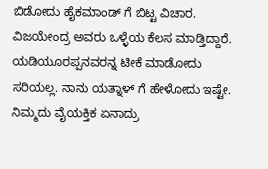ಬಿಡೋದು ಹೈಕಮಾಂಡ್ ಗೆ ಬಿಟ್ಟ ವಿಚಾರ. ವಿಜಯೇಂದ್ರ ಅವರು ಒಳ್ಳೆಯ ಕೆಲಸ ಮಾಡ್ತಿದ್ದಾರೆ. ಯಡಿಯೂರಪ್ಪನವರನ್ನ ಟೀಕೆ ಮಾಡೋದು ಸರಿಯಲ್ಲ. ನಾನು ಯತ್ನಾಳ್ ಗೆ ಹೇಳೋದು ಇಷ್ಟೇ. ನಿಮ್ಮದು ವೈಯಕ್ತಿಕ ಏನಾದ್ರು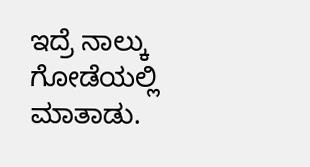ಇದ್ರೆ ನಾಲ್ಕು ಗೋಡೆಯಲ್ಲಿ ಮಾತಾಡು.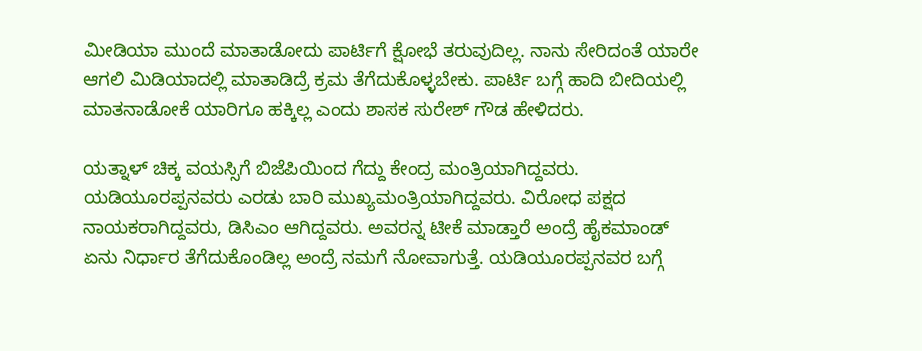ಮೀಡಿಯಾ ಮುಂದೆ ಮಾತಾಡೋದು ಪಾರ್ಟಿಗೆ ಕ್ಷೋಭೆ ತರುವುದಿಲ್ಲ. ನಾನು ಸೇರಿದಂತೆ ಯಾರೇ ಆಗಲಿ ಮಿಡಿಯಾದಲ್ಲಿ ಮಾತಾಡಿದ್ರೆ ಕ್ರಮ ತೆಗೆದುಕೊಳ್ಳಬೇಕು. ಪಾರ್ಟಿ ಬಗ್ಗೆ ಹಾದಿ ಬೀದಿಯಲ್ಲಿ ಮಾತನಾಡೋಕೆ ಯಾರಿಗೂ ಹಕ್ಕಿಲ್ಲ ಎಂದು ಶಾಸಕ ಸುರೇಶ್ ಗೌಡ ಹೇಳಿದರು.

ಯತ್ನಾಳ್ ಚಿಕ್ಕ ವಯಸ್ಸಿಗೆ ಬಿಜೆಪಿಯಿಂದ ಗೆದ್ದು ಕೇಂದ್ರ ಮಂತ್ರಿಯಾಗಿದ್ದವರು. ಯಡಿಯೂರಪ್ಪನವರು ಎರಡು ಬಾರಿ ಮುಖ್ಯಮಂತ್ರಿಯಾಗಿದ್ದವರು. ವಿರೋಧ ಪಕ್ಷದ ನಾಯಕರಾಗಿದ್ದವರು, ಡಿಸಿಎಂ ಆಗಿದ್ದವರು. ಅವರನ್ನ ಟೀಕೆ ಮಾಡ್ತಾರೆ ಅಂದ್ರೆ ಹೈಕಮಾಂಡ್ ಏನು ನಿರ್ಧಾರ ತೆಗೆದುಕೊಂಡಿಲ್ಲ ಅಂದ್ರೆ ನಮಗೆ ನೋವಾಗುತ್ತೆ. ಯಡಿಯೂರಪ್ಪನವರ ಬಗ್ಗೆ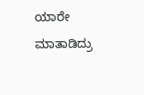ಯಾರೇ ಮಾತಾಡಿದ್ರು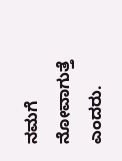ನಮಗೆ ನೋವಾಗುತ್ತೆ ಎಂದರು.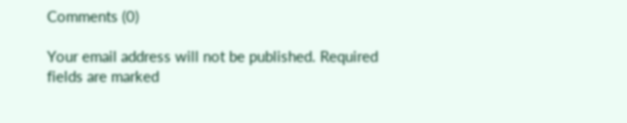Comments (0)

Your email address will not be published. Required fields are marked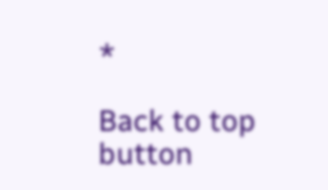*

Back to top button